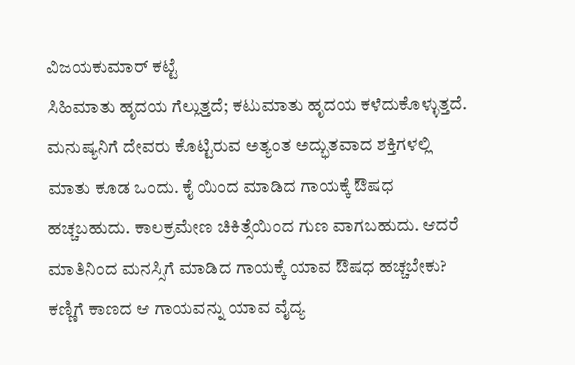ವಿಜಯಕುಮಾರ್ ಕಟ್ಟೆ
ಸಿಹಿಮಾತು ಹೃದಯ ಗೆಲ್ಲುತ್ತದೆ; ಕಟುಮಾತು ಹೃದಯ ಕಳೆದುಕೊಳ್ಳುತ್ತದೆ. ಮನುಷ್ಯನಿಗೆ ದೇವರು ಕೊಟ್ಟಿರುವ ಅತ್ಯಂತ ಅದ್ಭುತವಾದ ಶಕ್ತಿಗಳಲ್ಲಿ ಮಾತು ಕೂಡ ಒಂದು. ಕೈ ಯಿಂದ ಮಾಡಿದ ಗಾಯಕ್ಕೆ ಔಷಧ ಹಚ್ಚಬಹುದು. ಕಾಲಕ್ರಮೇಣ ಚಿಕಿತ್ಸೆಯಿಂದ ಗುಣ ವಾಗಬಹುದು. ಆದರೆ ಮಾತಿನಿಂದ ಮನಸ್ಸಿಗೆ ಮಾಡಿದ ಗಾಯಕ್ಕೆ ಯಾವ ಔಷಧ ಹಚ್ಚಬೇಕು? ಕಣ್ಣಿಗೆ ಕಾಣದ ಆ ಗಾಯವನ್ನು ಯಾವ ವೈದ್ಯ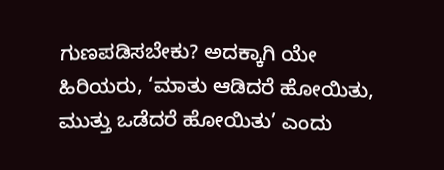ಗುಣಪಡಿಸಬೇಕು? ಅದಕ್ಕಾಗಿ ಯೇ ಹಿರಿಯರು, ‘ಮಾತು ಆಡಿದರೆ ಹೋಯಿತು, ಮುತ್ತು ಒಡೆದರೆ ಹೋಯಿತು’ ಎಂದು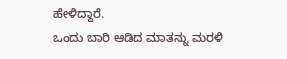ಹೇಳಿದ್ದಾರೆ.
ಒಂದು ಬಾರಿ ಆಡಿದ ಮಾತನ್ನು ಮರಳಿ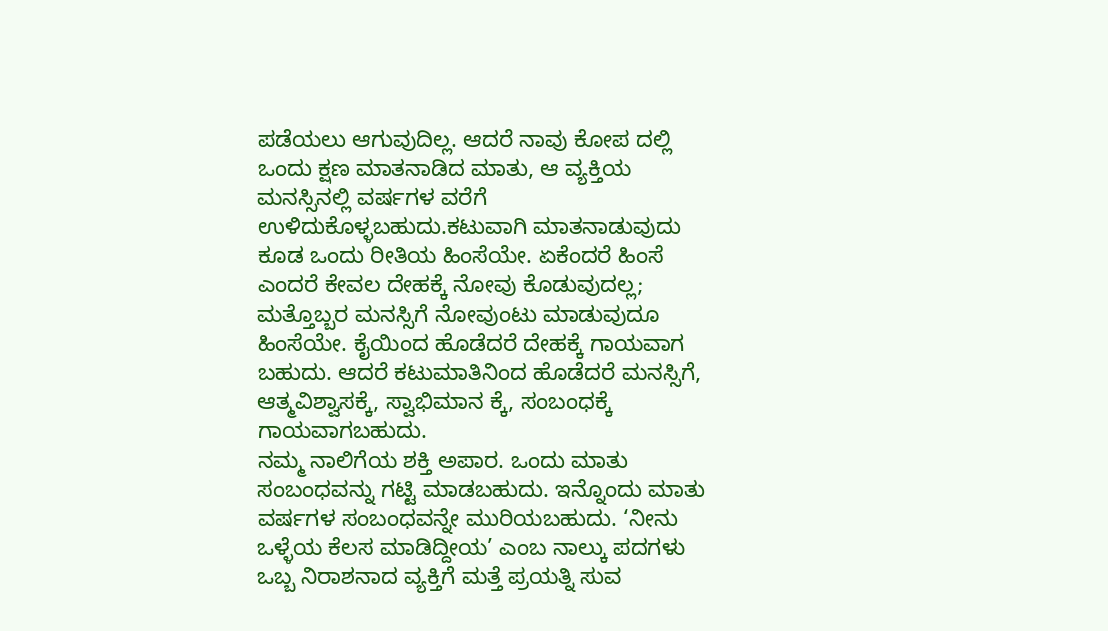ಪಡೆಯಲು ಆಗುವುದಿಲ್ಲ. ಆದರೆ ನಾವು ಕೋಪ ದಲ್ಲಿ ಒಂದು ಕ್ಷಣ ಮಾತನಾಡಿದ ಮಾತು, ಆ ವ್ಯಕ್ತಿಯ ಮನಸ್ಸಿನಲ್ಲಿ ವರ್ಷಗಳ ವರೆಗೆ ಉಳಿದುಕೊಳ್ಳಬಹುದು.ಕಟುವಾಗಿ ಮಾತನಾಡುವುದು ಕೂಡ ಒಂದು ರೀತಿಯ ಹಿಂಸೆಯೇ. ಏಕೆಂದರೆ ಹಿಂಸೆ ಎಂದರೆ ಕೇವಲ ದೇಹಕ್ಕೆ ನೋವು ಕೊಡುವುದಲ್ಲ; ಮತ್ತೊಬ್ಬರ ಮನಸ್ಸಿಗೆ ನೋವುಂಟು ಮಾಡುವುದೂ ಹಿಂಸೆಯೇ. ಕೈಯಿಂದ ಹೊಡೆದರೆ ದೇಹಕ್ಕೆ ಗಾಯವಾಗ ಬಹುದು. ಆದರೆ ಕಟುಮಾತಿನಿಂದ ಹೊಡೆದರೆ ಮನಸ್ಸಿಗೆ, ಆತ್ಮವಿಶ್ವಾಸಕ್ಕೆ, ಸ್ವಾಭಿಮಾನ ಕ್ಕೆ, ಸಂಬಂಧಕ್ಕೆ ಗಾಯವಾಗಬಹುದು.
ನಮ್ಮ ನಾಲಿಗೆಯ ಶಕ್ತಿ ಅಪಾರ. ಒಂದು ಮಾತು ಸಂಬಂಧವನ್ನು ಗಟ್ಟಿ ಮಾಡಬಹುದು. ಇನ್ನೊಂದು ಮಾತು ವರ್ಷಗಳ ಸಂಬಂಧವನ್ನೇ ಮುರಿಯಬಹುದು. ‘ನೀನು ಒಳ್ಳೆಯ ಕೆಲಸ ಮಾಡಿದ್ದೀಯ’ ಎಂಬ ನಾಲ್ಕು ಪದಗಳು ಒಬ್ಬ ನಿರಾಶನಾದ ವ್ಯಕ್ತಿಗೆ ಮತ್ತೆ ಪ್ರಯತ್ನಿ ಸುವ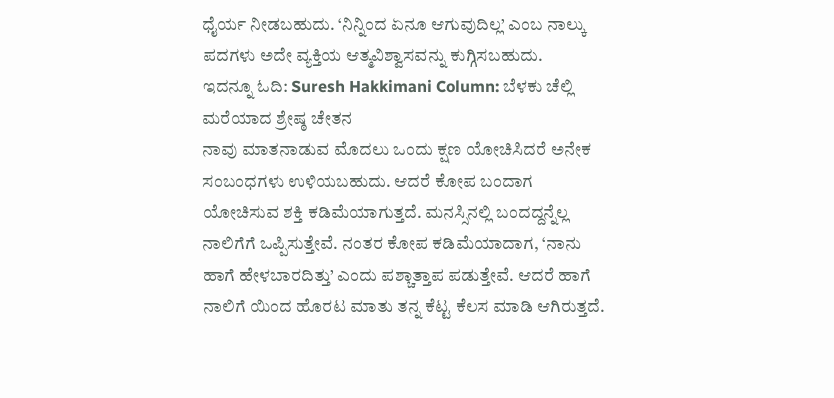ಧೈರ್ಯ ನೀಡಬಹುದು. ‘ನಿನ್ನಿಂದ ಏನೂ ಆಗುವುದಿಲ್ಲ’ ಎಂಬ ನಾಲ್ಕು ಪದಗಳು ಅದೇ ವ್ಯಕ್ತಿಯ ಆತ್ಮವಿಶ್ವಾಸವನ್ನು ಕುಗ್ಗಿಸಬಹುದು.
ಇದನ್ನೂ ಓದಿ: Suresh Hakkimani Column: ಬೆಳಕು ಚೆಲ್ಲಿ ಮರೆಯಾದ ಶ್ರೇಷ್ಠ ಚೇತನ
ನಾವು ಮಾತನಾಡುವ ಮೊದಲು ಒಂದು ಕ್ಷಣ ಯೋಚಿಸಿದರೆ ಅನೇಕ ಸಂಬಂಧಗಳು ಉಳಿಯಬಹುದು. ಆದರೆ ಕೋಪ ಬಂದಾಗ ಯೋಚಿಸುವ ಶಕ್ತಿ ಕಡಿಮೆಯಾಗುತ್ತದೆ. ಮನಸ್ಸಿನಲ್ಲಿ ಬಂದದ್ದನ್ನೆಲ್ಲ ನಾಲಿಗೆಗೆ ಒಪ್ಪಿಸುತ್ತೇವೆ. ನಂತರ ಕೋಪ ಕಡಿಮೆಯಾದಾಗ, ‘ನಾನು ಹಾಗೆ ಹೇಳಬಾರದಿತ್ತು’ ಎಂದು ಪಶ್ಚಾತ್ತಾಪ ಪಡುತ್ತೇವೆ. ಆದರೆ ಹಾಗೆ ನಾಲಿಗೆ ಯಿಂದ ಹೊರಟ ಮಾತು ತನ್ನ ಕೆಟ್ಟ ಕೆಲಸ ಮಾಡಿ ಆಗಿರುತ್ತದೆ.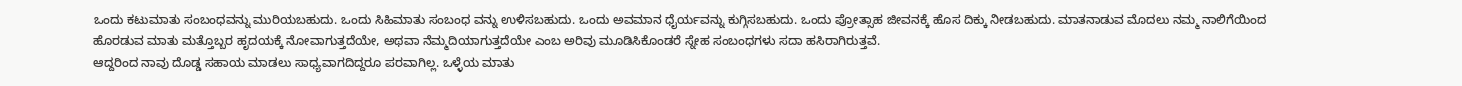ಒಂದು ಕಟುಮಾತು ಸಂಬಂಧವನ್ನು ಮುರಿಯಬಹುದು. ಒಂದು ಸಿಹಿಮಾತು ಸಂಬಂಧ ವನ್ನು ಉಳಿಸಬಹುದು. ಒಂದು ಅವಮಾನ ಧೈರ್ಯವನ್ನು ಕುಗ್ಗಿಸಬಹುದು. ಒಂದು ಪ್ರೋತ್ಸಾಹ ಜೀವನಕ್ಕೆ ಹೊಸ ದಿಕ್ಕು ನೀಡಬಹುದು. ಮಾತನಾಡುವ ಮೊದಲು ನಮ್ಮ ನಾಲಿಗೆಯಿಂದ ಹೊರಡುವ ಮಾತು ಮತ್ತೊಬ್ಬರ ಹೃದಯಕ್ಕೆ ನೋವಾಗುತ್ತದೆಯೇ, ಅಥವಾ ನೆಮ್ಮದಿಯಾಗುತ್ತದೆಯೇ ಎಂಬ ಅರಿವು ಮೂಡಿಸಿಕೊಂಡರೆ ಸ್ನೇಹ ಸಂಬಂಧಗಳು ಸದಾ ಹಸಿರಾಗಿರುತ್ತವೆ.
ಆದ್ದರಿಂದ ನಾವು ದೊಡ್ಡ ಸಹಾಯ ಮಾಡಲು ಸಾಧ್ಯವಾಗದಿದ್ದರೂ ಪರವಾಗಿಲ್ಲ. ಒಳ್ಳೆಯ ಮಾತು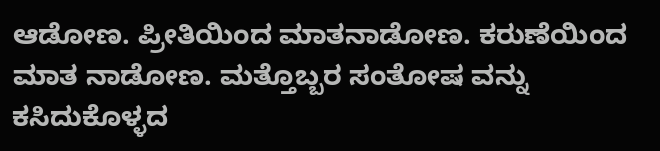ಆಡೋಣ. ಪ್ರೀತಿಯಿಂದ ಮಾತನಾಡೋಣ. ಕರುಣೆಯಿಂದ ಮಾತ ನಾಡೋಣ. ಮತ್ತೊಬ್ಬರ ಸಂತೋಷ ವನ್ನು ಕಸಿದುಕೊಳ್ಳದ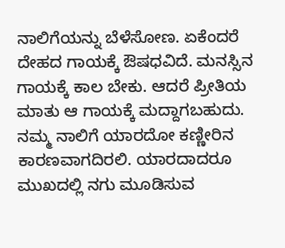ನಾಲಿಗೆಯನ್ನು ಬೆಳೆಸೋಣ. ಏಕೆಂದರೆ ದೇಹದ ಗಾಯಕ್ಕೆ ಔಷಧವಿದೆ. ಮನಸ್ಸಿನ ಗಾಯಕ್ಕೆ ಕಾಲ ಬೇಕು. ಆದರೆ ಪ್ರೀತಿಯ ಮಾತು ಆ ಗಾಯಕ್ಕೆ ಮದ್ದಾಗಬಹುದು.
ನಮ್ಮ ನಾಲಿಗೆ ಯಾರದೋ ಕಣ್ಣೀರಿನ ಕಾರಣವಾಗದಿರಲಿ. ಯಾರದಾದರೂ ಮುಖದಲ್ಲಿ ನಗು ಮೂಡಿಸುವ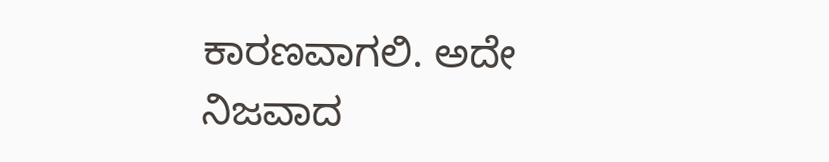ಕಾರಣವಾಗಲಿ. ಅದೇ ನಿಜವಾದ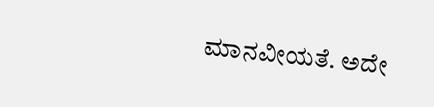ಮಾನವೀಯತೆ. ಅದೇ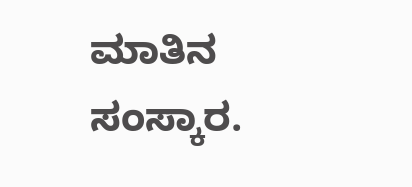ಮಾತಿನ ಸಂಸ್ಕಾರ.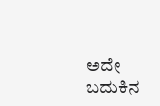ಅದೇ ಬದುಕಿನ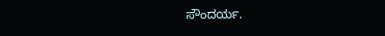ಸೌಂದರ್ಯ.